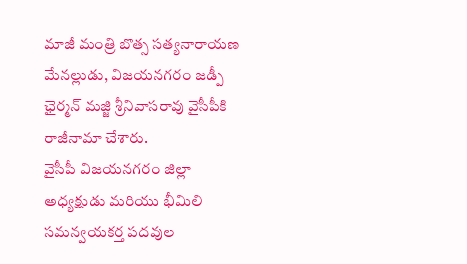మాజీ మంత్రి బొత్స సత్యనారాయణ మేనల్లుడు, విజయనగరం జడ్పీ ఛైర్మన్ మజ్జి శ్రీనివాసరావు వైసీపీకి రాజీనామా చేశారు.
వైసీపీ విజయనగరం జిల్లా అధ్యక్షుడు మరియు భీమిలి సమన్వయకర్త పదవుల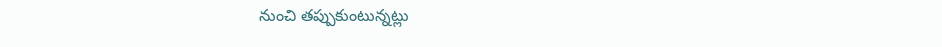నుంచి తప్పుకుంటున్నట్లు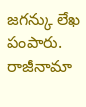జగన్కు లేఖ పంపారు.
రాజీనామా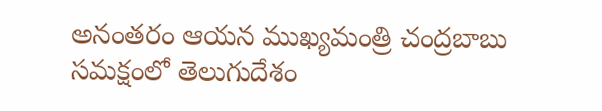అనంతరం ఆయన ముఖ్యమంత్రి చంద్రబాబు సమక్షంలో తెలుగుదేశం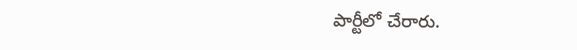పార్టీలో చేరారు.